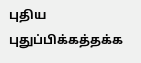புதிய புதுப்பிக்கத்தக்க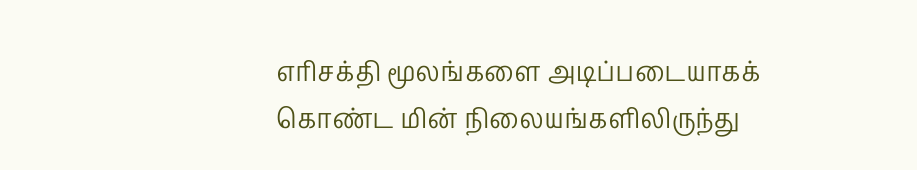எரிசக்தி மூலங்களை அடிப்படையாகக் கொண்ட மின் நிலையங்களிலிருந்து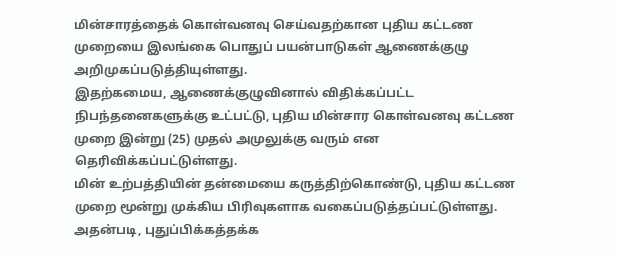மின்சாரத்தைக் கொள்வனவு செய்வதற்கான புதிய கட்டண முறையை இலங்கை பொதுப் பயன்பாடுகள் ஆணைக்குழு அறிமுகப்படுத்தியுள்ளது.
இதற்கமைய, ஆணைக்குழுவினால் விதிக்கப்பட்ட நிபந்தனைகளுக்கு உட்பட்டு, புதிய மின்சார கொள்வனவு கட்டண முறை இன்று (25) முதல் அமுலுக்கு வரும் என தெரிவிக்கப்பட்டுள்ளது.
மின் உற்பத்தியின் தன்மையை கருத்திற்கொண்டு, புதிய கட்டண முறை மூன்று முக்கிய பிரிவுகளாக வகைப்படுத்தப்பட்டுள்ளது.
அதன்படி, புதுப்பிக்கத்தக்க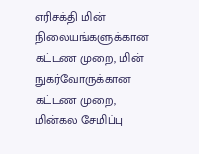எரிசக்தி மின் நிலையங்களுக்கான கட்டண முறை, மின் நுகர்வோருக்கான கட்டண முறை, மின்கல சேமிப்பு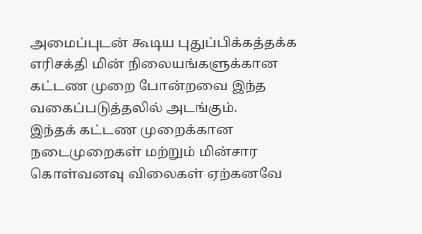அமைப்புடன் கூடிய புதுப்பிக்கத்தக்க எரிசக்தி மின் நிலையங்களுக்கான கட்டண முறை போன்றவை இந்த வகைப்படுத்தலில் அடங்கும்.
இந்தக் கட்டண முறைக்கான நடைமுறைகள் மற்றும் மின்சார கொள்வனவு விலைகள் ஏற்கனவே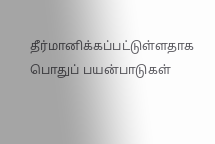தீர்மானிக்கப்பட்டுள்ளதாக பொதுப் பயன்பாடுகள்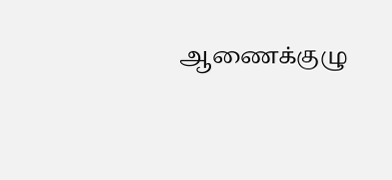ஆணைக்குழு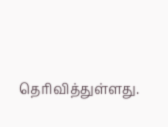தெரிவித்துள்ளது.